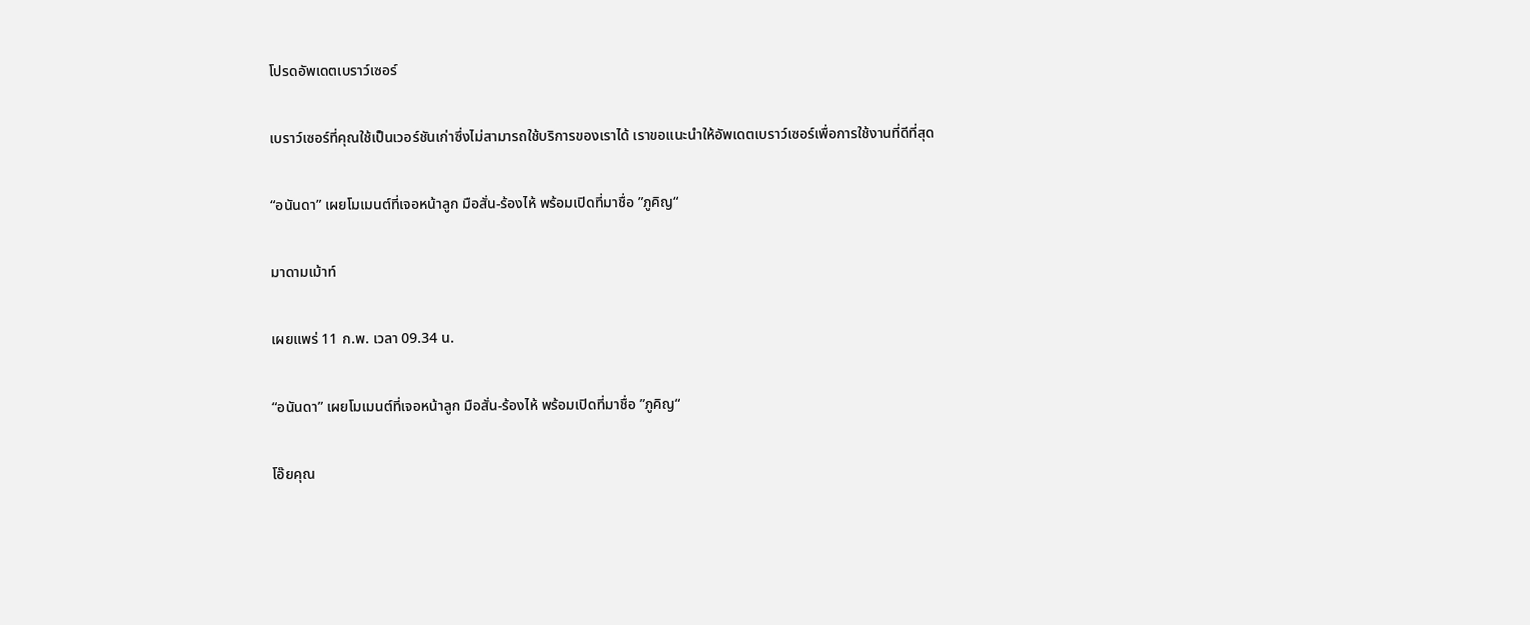โปรดอัพเดตเบราว์เซอร์

เบราว์เซอร์ที่คุณใช้เป็นเวอร์ชันเก่าซึ่งไม่สามารถใช้บริการของเราได้ เราขอแนะนำให้อัพเดตเบราว์เซอร์เพื่อการใช้งานที่ดีที่สุด

“อนันดา” เผยโมเมนต์ที่เจอหน้าลูก มือสั่น-ร้องไห้ พร้อมเปิดที่มาชื่อ ”ภูคิญ“

มาดามเม้าท์

เผยแพร่ 11 ก.พ. เวลา 09.34 น.

“อนันดา” เผยโมเมนต์ที่เจอหน้าลูก มือสั่น-ร้องไห้ พร้อมเปิดที่มาชื่อ ”ภูคิญ“

โอ๊ยคุณ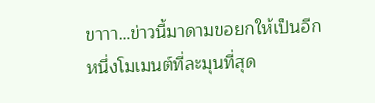ขาาา…ข่าวนี้มาดามขอยกให้เป็นอีกหนึ่งโมเมนต์ที่ละมุนที่สุด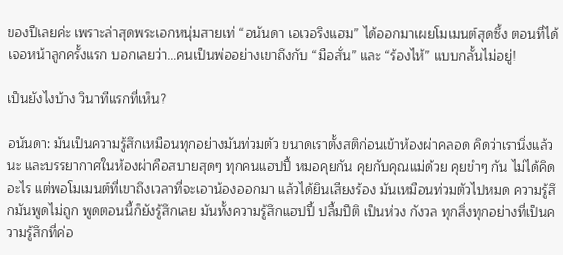ของปีเลยค่ะ เพราะล่าสุดพระเอกหนุ่มสายเท่ “อนันดา เอเวอริงแฮม” ได้ออกมาเผยโมเมนต์สุดซึ้ง ตอนที่ได้เจอหน้าลูกครั้งแรก บอกเลยว่า…คนเป็นพ่ออย่างเขาถึงกับ “มือสั่น” และ “ร้องไห้” แบบกลั้นไม่อยู่!

เป็นยังไงบ้าง วินาทีแรกที่เห็น?

อนันดา: มันเป็นความรู้สึกเหมือนทุกอย่างมันท่วมตัว ขนาดเราตั้งสติก่อนเข้าห้องผ่าคลอด คิดว่าเรานิ่งแล้วนะ และบรรยากาศในห้องผ่าคือสบายสุดๆ ทุกคนแฮปปี้ หมอคุยกัน คุยกับคุณแม่ด้วย คุยขำๆ กัน ไม่ได้คิดอะไร แต่พอโมเมนต์ที่เขาถึงเวลาที่จะเอาน้องออกมา แล้วได้ยินเสียงร้อง มันเหมือนท่วมตัวไปหมด ความรู้สึกมันพูดไม่ถูก พูดตอนนี้ก็ยังรู้สึกเลย มันทั้งความรู้สึกแฮปปี้ ปลื้มปีติ เป็นห่วง กังวล ทุกสิ่งทุกอย่างที่เป็นความรู้สึกที่ค่อ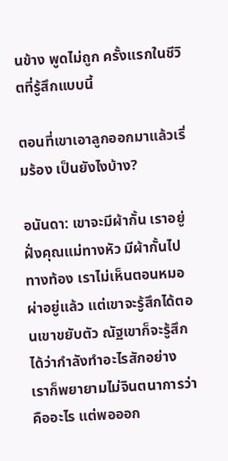นข้าง พูดไม่ถูก ครั้งแรกในชีวิตที่รู้สึกแบบนี้

ตอนที่เขาเอาลูกออกมาแล้วเริ่มร้อง เป็นยังไงบ้าง?

อนันดา: เขาจะมีผ้ากั้น เราอยู่ฝั่งคุณแม่ทางหัว มีผ้ากั้นไปทางท้อง เราไม่เห็นตอนหมอผ่าอยู่แล้ว แต่เขาจะรู้สึกได้ตอนเขาขยับตัว ณัฐเขาก็จะรู้สึกได้ว่ากำลังทำอะไรสักอย่าง เราก็พยายามไม่จินตนาการว่าคืออะไร แต่พอออก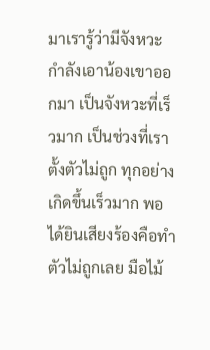มาเรารู้ว่ามีจังหวะกำลังเอาน้องเขาออกมา เป็นจังหวะที่เร็วมาก เป็นช่วงที่เราตั้งตัวไม่ถูก ทุกอย่างเกิดขึ้นเร็วมาก พอได้ยินเสียงร้องคือทำตัวไม่ถูกเลย มือไม้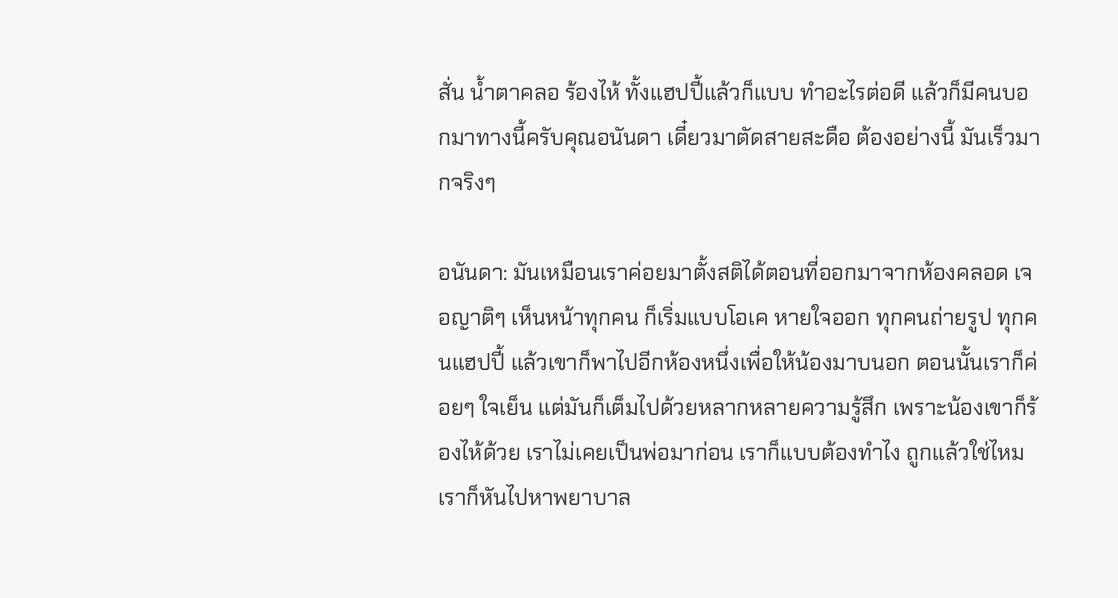สั่น น้ำตาคลอ ร้องไห้ ทั้งแฮปปี้แล้วก็แบบ ทำอะไรต่อดี แล้วก็มีคนบอกมาทางนี้ครับคุณอนันดา เดี๋ยวมาตัดสายสะดือ ต้องอย่างนี้ มันเร็วมากจริงๆ

อนันดา: มันเหมือนเราค่อยมาตั้งสติได้ตอนที่ออกมาจากห้องคลอด เจอญาติๆ เห็นหน้าทุกคน ก็เริ่มแบบโอเค หายใจออก ทุกคนถ่ายรูป ทุกคนแฮปปี้ แล้วเขาก็พาไปอีกห้องหนึ่งเพื่อให้น้องมาบนอก ตอนนั้นเราก็ค่อยๆ ใจเย็น แต่มันก็เต็มไปด้วยหลากหลายความรู้สึก เพราะน้องเขาก็ร้องไห้ด้วย เราไม่เคยเป็นพ่อมาก่อน เราก็แบบต้องทำไง ถูกแล้วใช่ไหม เราก็หันไปหาพยาบาล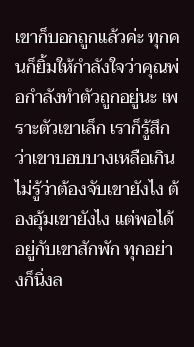เขาก็บอกถูกแล้วค่ะ ทุกคนก็ยิ้มให้กำลังใจว่าคุณพ่อกำลังทำตัวถูกอยู่นะ เพราะตัวเขาเล็ก เราก็รู้สึกว่าเขาบอบบางเหลือเกิน ไม่รู้ว่าต้องจับเขายังไง ต้องอุ้มเขายังไง แต่พอได้อยู่กับเขาสักพัก ทุกอย่างก็นิ่งล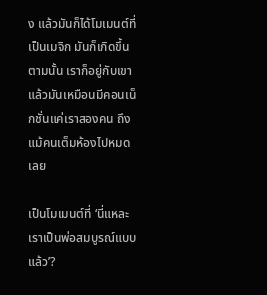ง แล้วมันก็ได้โมเมนต์ที่เป็นเมจิก มันก็เกิดขึ้นตามนั้น เราก็อยู่กับเขา แล้วมันเหมือนมีคอนเน็กชั่นแค่เราสองคน ถึงแม้คนเต็มห้องไปหมดเลย

เป็นโมเมนต์ที่ ‘นี่แหละเราเป็นพ่อสมบูรณ์แบบแล้ว’?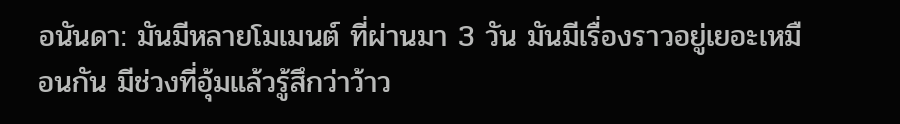อนันดา: มันมีหลายโมเมนต์ ที่ผ่านมา 3 วัน มันมีเรื่องราวอยู่เยอะเหมือนกัน มีช่วงที่อุ้มแล้วรู้สึกว่าว้าว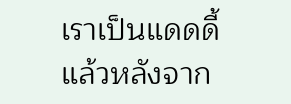เราเป็นแดดดี้ แล้วหลังจาก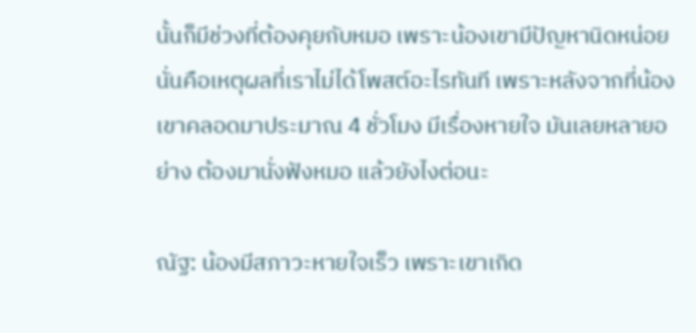นั้นก็มีช่วงที่ต้องคุยกับหมอ เพราะน้องเขามีปัญหานิดหน่อย นั่นคือเหตุผลที่เราไม่ได้โพสต์อะไรทันที เพราะหลังจากที่น้องเขาคลอดมาประมาณ 4 ชั่วโมง มีเรื่องหายใจ มันเลยหลายอย่าง ต้องมานั่งฟังหมอ แล้วยังไงต่อนะ

ณัฐ: น้องมีสภาวะหายใจเร็ว เพราะเขาเกิด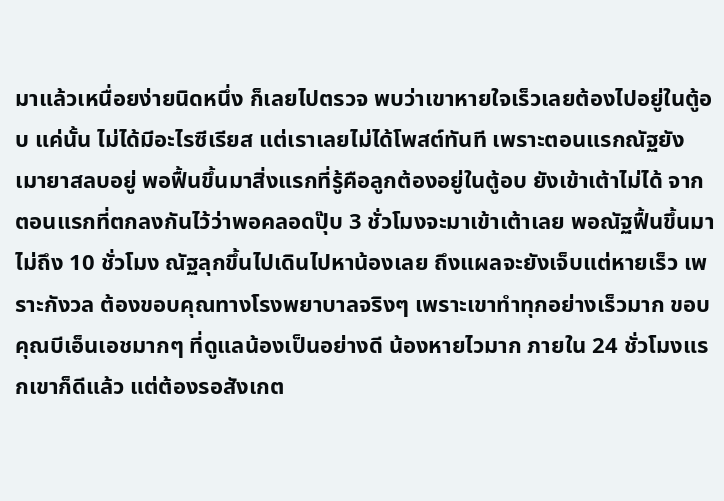มาแล้วเหนื่อยง่ายนิดหนึ่ง ก็เลยไปตรวจ พบว่าเขาหายใจเร็วเลยต้องไปอยู่ในตู้อบ แค่นั้น ไม่ได้มีอะไรซีเรียส แต่เราเลยไม่ได้โพสต์ทันที เพราะตอนแรกณัฐยังเมายาสลบอยู่ พอฟื้นขึ้นมาสิ่งแรกที่รู้คือลูกต้องอยู่ในตู้อบ ยังเข้าเต้าไม่ได้ จากตอนแรกที่ตกลงกันไว้ว่าพอคลอดปุ๊บ 3 ชั่วโมงจะมาเข้าเต้าเลย พอณัฐฟื้นขึ้นมาไม่ถึง 10 ชั่วโมง ณัฐลุกขึ้นไปเดินไปหาน้องเลย ถึงแผลจะยังเจ็บแต่หายเร็ว เพราะกังวล ต้องขอบคุณทางโรงพยาบาลจริงๆ เพราะเขาทำทุกอย่างเร็วมาก ขอบคุณบีเอ็นเอชมากๆ ที่ดูแลน้องเป็นอย่างดี น้องหายไวมาก ภายใน 24 ชั่วโมงแรกเขาก็ดีแล้ว แต่ต้องรอสังเกต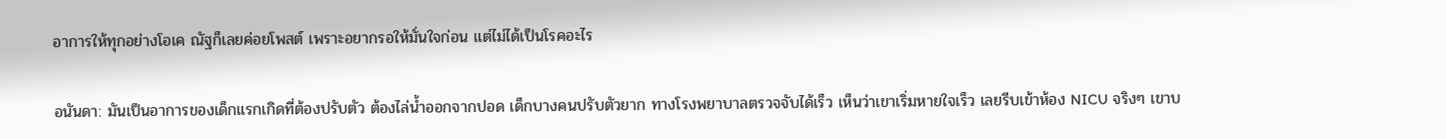อาการให้ทุกอย่างโอเค ณัฐก็เลยค่อยโพสต์ เพราะอยากรอให้มั่นใจก่อน แต่ไม่ได้เป็นโรคอะไร

อนันดา: มันเป็นอาการของเด็กแรกเกิดที่ต้องปรับตัว ต้องไล่น้ำออกจากปอด เด็กบางคนปรับตัวยาก ทางโรงพยาบาลตรวจจับได้เร็ว เห็นว่าเขาเริ่มหายใจเร็ว เลยรีบเข้าห้อง NICU จริงๆ เขาบ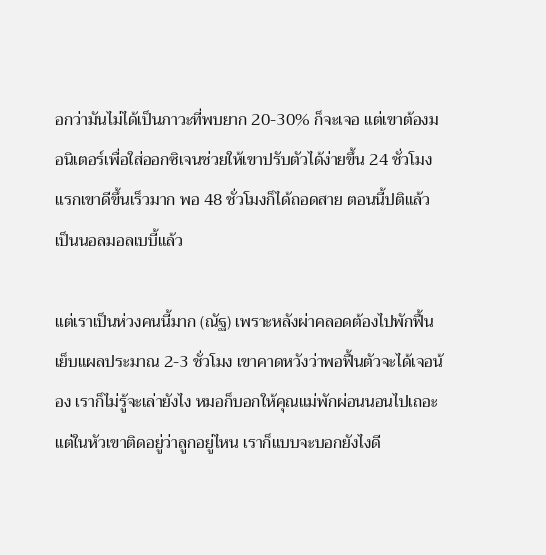อกว่ามันไม่ได้เป็นภาวะที่พบยาก 20-30% ก็จะเจอ แต่เขาต้องมอนิเตอร์เพื่อใส่ออกซิเจนช่วยให้เขาปรับตัวได้ง่ายขึ้น 24 ชั่วโมงแรกเขาดีขึ้นเร็วมาก พอ 48 ชั่วโมงก็ได้ถอดสาย ตอนนี้ปติแล้ว เป็นนอลมอลเบบี้แล้ว

แต่เราเป็นห่วงคนนี้มาก (ณัฐ) เพราะหลังผ่าคลอดต้องไปพักฟื้น เย็บแผลประมาณ 2-3 ชั่วโมง เขาคาดหวังว่าพอฟื้นตัวจะได้เจอน้อง เราก็ไม่รู้จะเล่ายังไง หมอก็บอกให้คุณแม่พักผ่อนนอนไปเถอะ แต่ในหัวเขาติดอยู่ว่าลูกอยู่ไหน เราก็แบบจะบอกยังไงดี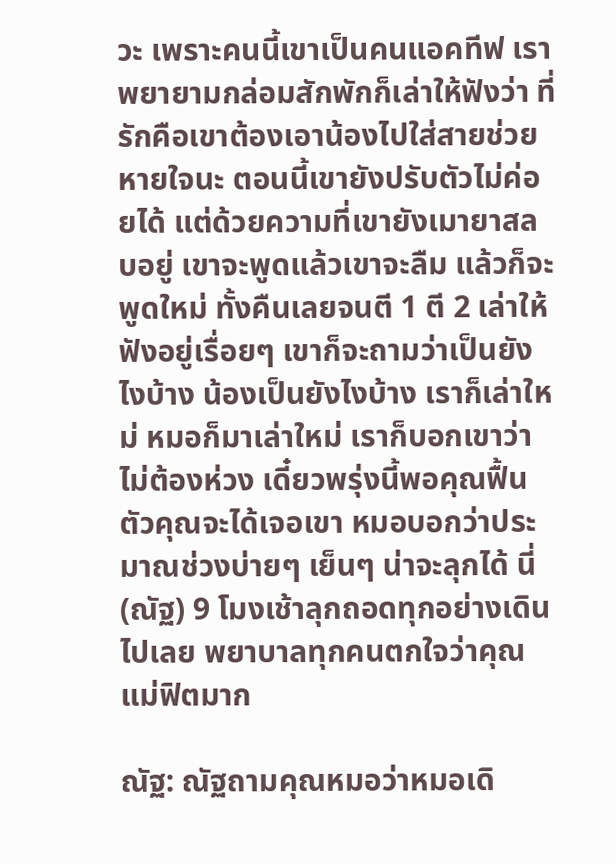วะ เพราะคนนี้เขาเป็นคนแอคทีฟ เราพยายามกล่อมสักพักก็เล่าให้ฟังว่า ที่รักคือเขาต้องเอาน้องไปใส่สายช่วยหายใจนะ ตอนนี้เขายังปรับตัวไม่ค่อยได้ แต่ด้วยความที่เขายังเมายาสลบอยู่ เขาจะพูดแล้วเขาจะลืม แล้วก็จะพูดใหม่ ทั้งคืนเลยจนตี 1 ตี 2 เล่าให้ฟังอยู่เรื่อยๆ เขาก็จะถามว่าเป็นยังไงบ้าง น้องเป็นยังไงบ้าง เราก็เล่าใหม่ หมอก็มาเล่าใหม่ เราก็บอกเขาว่าไม่ต้องห่วง เดี๋ยวพรุ่งนี้พอคุณฟื้นตัวคุณจะได้เจอเขา หมอบอกว่าประมาณช่วงบ่ายๆ เย็นๆ น่าจะลุกได้ นี่ (ณัฐ) 9 โมงเช้าลุกถอดทุกอย่างเดินไปเลย พยาบาลทุกคนตกใจว่าคุณแม่ฟิตมาก

ณัฐ: ณัฐถามคุณหมอว่าหมอเดิ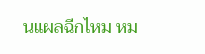นแผลฉีกไหม หม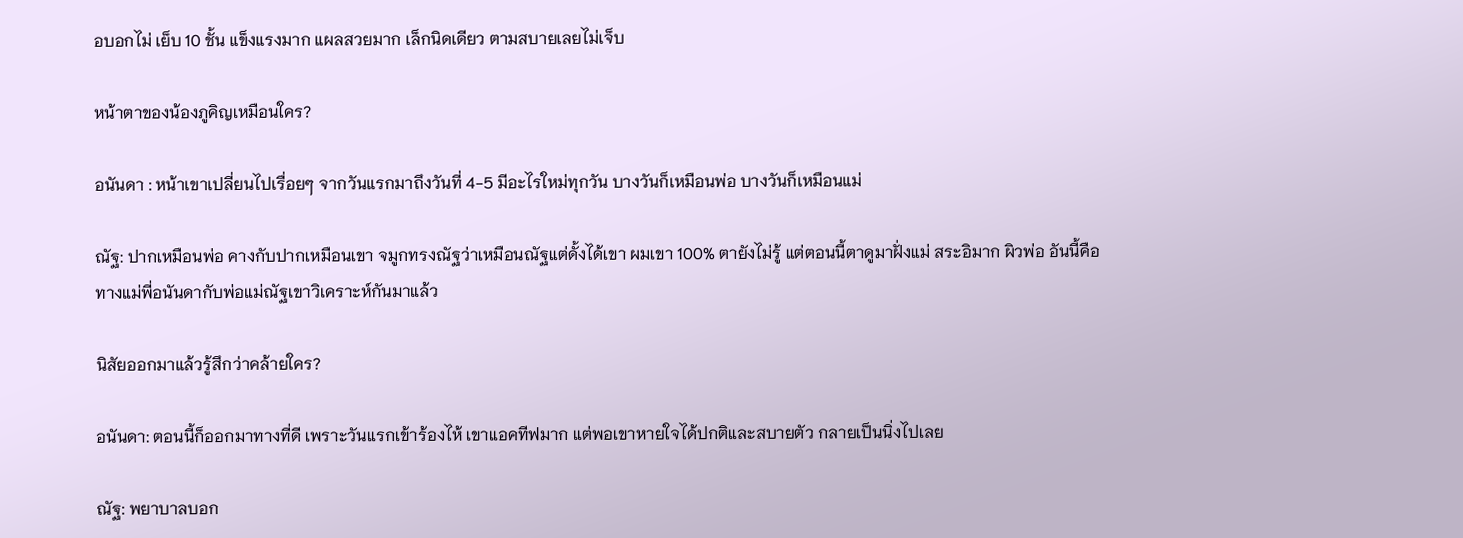อบอกไม่ เย็บ 10 ชั้น แข็งแรงมาก แผลสวยมาก เล็กนิดเดียว ตามสบายเลยไม่เจ็บ

หน้าตาของน้องภูคิญเหมือนใคร?

อนันดา : หน้าเขาเปลี่ยนไปเรื่อยๆ จากวันแรกมาถึงวันที่ 4-5 มีอะไรใหม่ทุกวัน บางวันก็เหมือนพ่อ บางวันก็เหมือนแม่

ณัฐ: ปากเหมือนพ่อ คางกับปากเหมือนเขา จมูกทรงณัฐว่าเหมือนณัฐแต่ดั้งได้เขา ผมเขา 100% ตายังไม่รู้ แต่ตอนนี้ตาดูมาฝั่งแม่ สระอิมาก ผิวพ่อ อันนี้คือทางแม่พี่อนันดากับพ่อแม่ณัฐเขาวิเคราะห์กันมาแล้ว

นิสัยออกมาแล้วรู้สึกว่าคล้ายใคร?

อนันดา: ตอนนี้ก็ออกมาทางที่ดี เพราะวันแรกเข้าร้องไห้ เขาแอคทีฟมาก แต่พอเขาหายใจได้ปกติและสบายตัว กลายเป็นนิ่งไปเลย

ณัฐ: พยาบาลบอก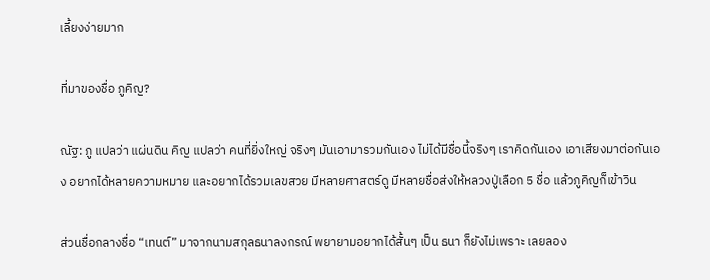เลี้ยงง่ายมาก

ที่มาของชื่อ ภูคิญ?

ณัฐ: ภู แปลว่า แผ่นดิน คิญ แปลว่า คนที่ยิ่งใหญ่ จริงๆ มันเอามารวมกันเอง ไม่ได้มีชื่อนี้จริงๆ เราคิดกันเอง เอาเสียงมาต่อกันเอง อยากได้หลายความหมาย และอยากได้รวมเลขสวย มีหลายศาสตร์ดู มีหลายชื่อส่งให้หลวงปู่เลือก 5 ชื่อ แล้วภูคิญก็เข้าวิน

ส่วนชื่อกลางชื่อ “เทนต์” มาจากนามสกุลธนาลงกรณ์ พยายามอยากได้สั้นๆ เป็น ธนา ก็ยังไม่เพราะ เลยลอง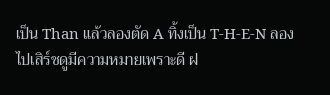เป็น Than แล้วลองตัด A ทิ้งเป็น T-H-E-N ลองไปเสิร์ชดูมีความหมายเพราะดี ฝ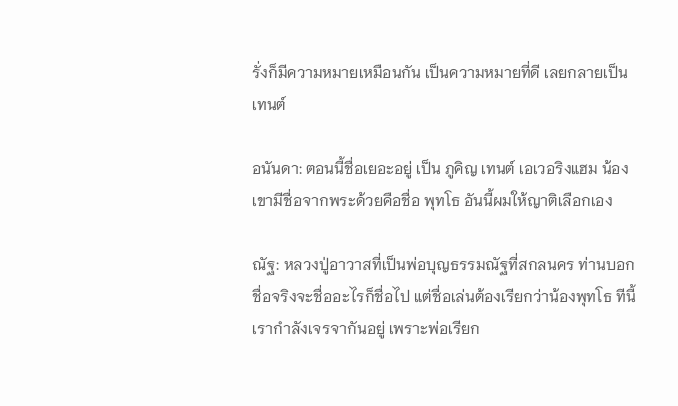รั่งก็มีความหมายเหมือนกัน เป็นความหมายที่ดี เลยกลายเป็นเทนต์

อนันดา: ตอนนี้ชื่อเยอะอยู่ เป็น ภูคิญ เทนต์ เอเวอริงแฮม น้องเขามีชื่อจากพระด้วยคือชื่อ พุทโธ อันนี้ผมให้ญาติเลือกเอง

ณัฐ: หลวงปู่อาวาสที่เป็นพ่อบุญธรรมณัฐที่สกลนคร ท่านบอกชื่อจริงจะชื่ออะไรก็ชื่อไป แต่ชื่อเล่นต้องเรียกว่าน้องพุทโธ ทีนี้เรากำลังเจรจากันอยู่ เพราะพ่อเรียก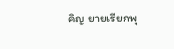คิญ ยายเรียกพุ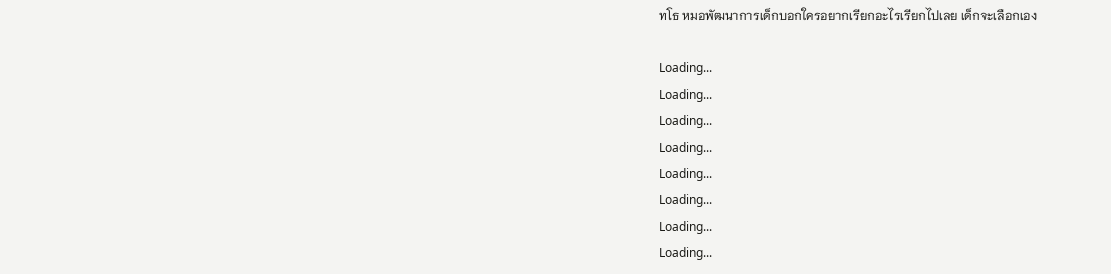ทโธ หมอพัฒนาการเด็กบอกใครอยากเรียกอะไรเรียกไปเลย เด็กจะเลือกเอง

Loading...
Loading...
Loading...
Loading...
Loading...
Loading...
Loading...
Loading...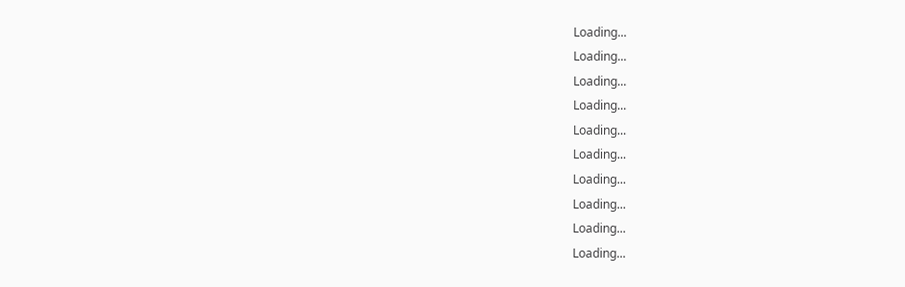Loading...
Loading...
Loading...
Loading...
Loading...
Loading...
Loading...
Loading...
Loading...
Loading...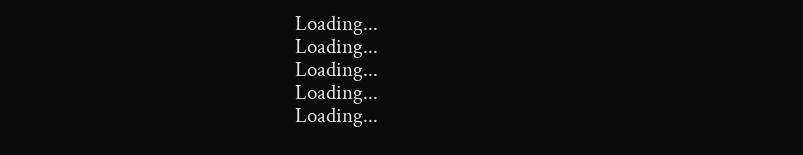Loading...
Loading...
Loading...
Loading...
Loading...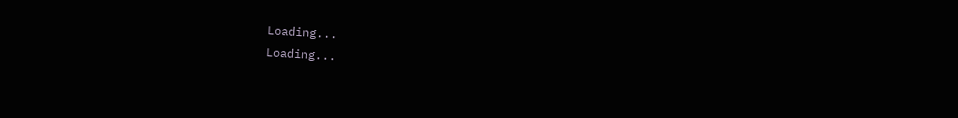Loading...
Loading...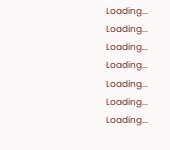Loading...
Loading...
Loading...
Loading...
Loading...
Loading...
Loading...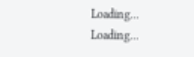Loading...
Loading...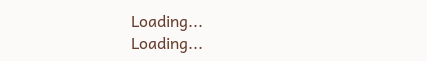Loading...
Loading...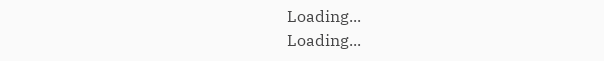Loading...
Loading...